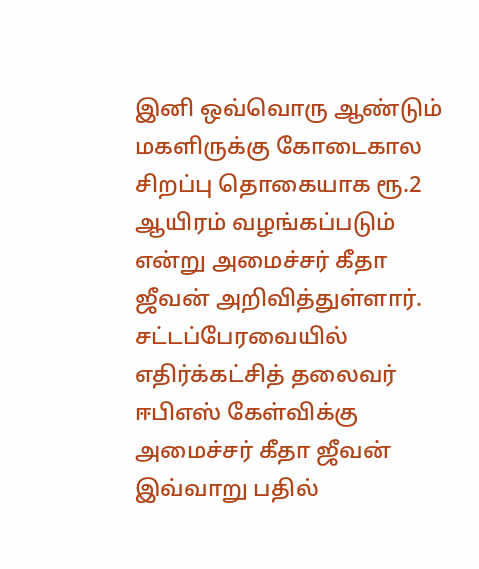இனி ஒவ்வொரு ஆண்டும் மகளிருக்கு கோடைகால சிறப்பு தொகையாக ரூ.2 ஆயிரம் வழங்கப்படும் என்று அமைச்சர் கீதா ஜீவன் அறிவித்துள்ளார். சட்டப்பேரவையில் எதிர்க்கட்சித் தலைவர் ஈபிஎஸ் கேள்விக்கு அமைச்சர் கீதா ஜீவன் இவ்வாறு பதில்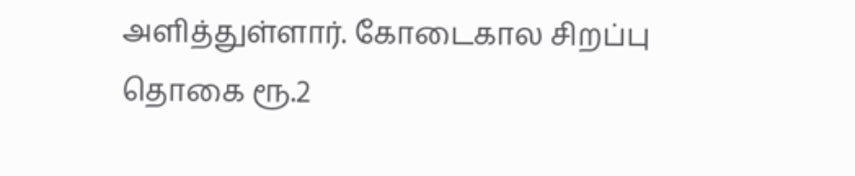அளித்துள்ளார். கோடைகால சிறப்பு தொகை ரூ.2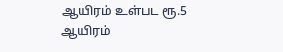ஆயிரம் உள்பட ரூ.5 ஆயிரம்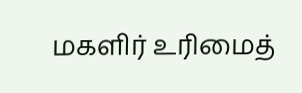மகளிர் உரிமைத்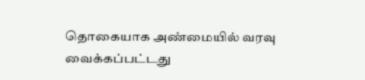தொகையாக அண்மையில் வரவு வைக்கப்பட்டது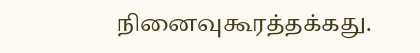நினைவுகூரத்தக்கது.